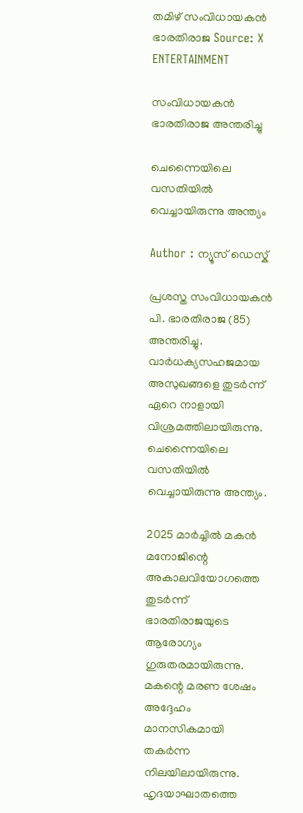തമിഴ് സംവിധായകൻ ഭാരതിരാജ Source: X
ENTERTAINMENT

സംവിധായകന്‍ ഭാരതിരാജ അന്തരിച്ചു

ചെന്നൈയിലെ വസതിയില്‍ വെച്ചായിരുന്നു അന്ത്യം

Author : ന്യൂസ് ഡെസ്ക്

പ്രശസ്ത സംവിധായകന്‍ പി. ഭാരതിരാജ (85) അന്തരിച്ചു. വാര്‍ധക്യസഹജമായ അസുഖങ്ങളെ തുടര്‍ന്ന് ഏറെ നാളായി വിശ്രമത്തിലായിരുന്നു. ചെന്നൈയിലെ വസതിയില്‍ വെച്ചായിരുന്നു അന്ത്യം.

2025 മാര്‍ച്ചില്‍ മകന്‍ മനോജിന്റെ അകാലവിയോഗത്തെ തുടര്‍ന്ന് ഭാരതിരാജയുടെ ആരോഗ്യം ഗുരുതരമായിരുന്നു. മകന്റെ മരണ ശേഷം അദ്ദേഹം മാനസികമായി തകര്‍ന്ന നിലയിലായിരുന്നു. ഹൃദയാഘാതത്തെ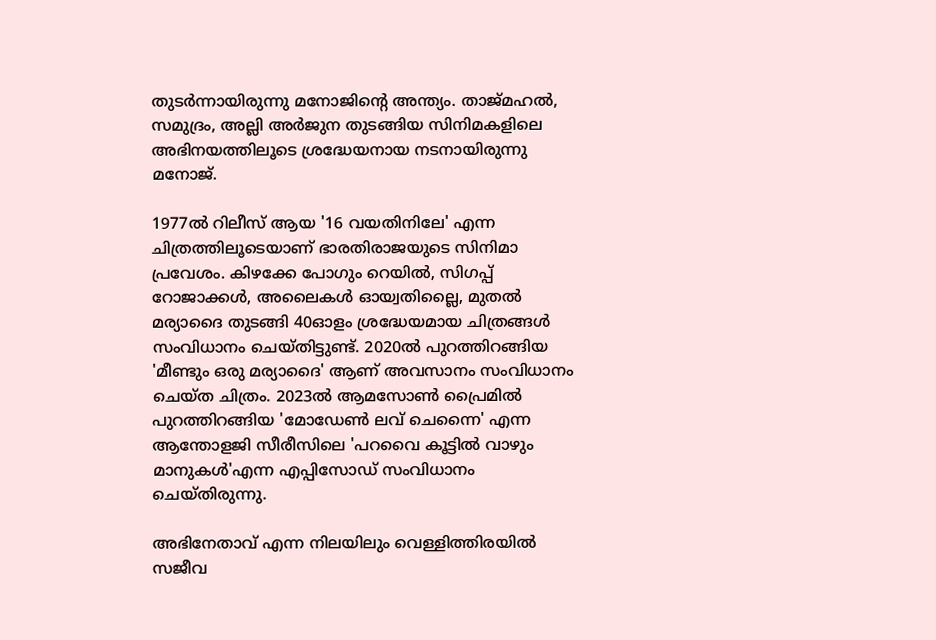തുടര്‍ന്നായിരുന്നു മനോജിന്റെ അന്ത്യം. താജ്മഹല്‍, സമുദ്രം, അല്ലി അര്‍ജുന തുടങ്ങിയ സിനിമകളിലെ അഭിനയത്തിലൂടെ ശ്രദ്ധേയനായ നടനായിരുന്നു മനോജ്.

1977ല്‍ റിലീസ് ആയ '16 വയതിനിലേ' എന്ന ചിത്രത്തിലൂടെയാണ് ഭാരതിരാജയുടെ സിനിമാ പ്രവേശം. കിഴക്കേ പോഗും റെയില്‍, സിഗപ്പ് റോജാക്കള്‍, അലൈകള്‍ ഓയ്വതില്ലൈ, മുതല്‍ മര്യാദൈ തുടങ്ങി 40ഓളം ശ്രദ്ധേയമായ ചിത്രങ്ങള്‍ സംവിധാനം ചെയ്തിട്ടുണ്ട്. 2020ല്‍ പുറത്തിറങ്ങിയ 'മീണ്ടും ഒരു മര്യാദൈ' ആണ് അവസാനം സംവിധാനം ചെയ്ത ചിത്രം. 2023ല്‍ ആമസോണ്‍ പ്രൈമില്‍ പുറത്തിറങ്ങിയ 'മോഡേണ്‍ ലവ് ചെന്നൈ' എന്ന ആന്തോളജി സീരീസിലെ 'പറവൈ കൂട്ടില്‍ വാഴും മാനുകള്‍'എന്ന എപ്പിസോഡ് സംവിധാനം ചെയ്തിരുന്നു.

അഭിനേതാവ് എന്ന നിലയിലും വെള്ളിത്തിരയില്‍ സജീവ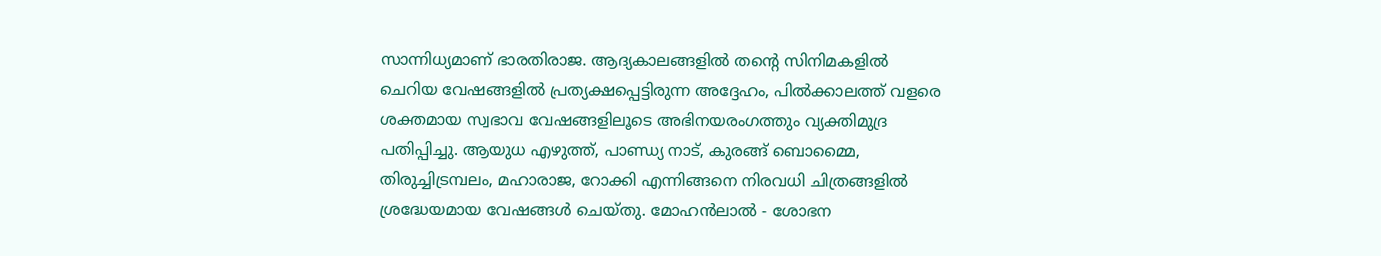സാന്നിധ്യമാണ് ഭാരതിരാജ. ആദ്യകാലങ്ങളില്‍ തന്റെ സിനിമകളില്‍ ചെറിയ വേഷങ്ങളില്‍ പ്രത്യക്ഷപ്പെട്ടിരുന്ന അദ്ദേഹം, പില്‍ക്കാലത്ത് വളരെ ശക്തമായ സ്വഭാവ വേഷങ്ങളിലൂടെ അഭിനയരംഗത്തും വ്യക്തിമുദ്ര പതിപ്പിച്ചു. ആയുധ എഴുത്ത്, പാണ്ഡ്യ നാട്, കുരങ്ങ് ബൊമ്മൈ, തിരുച്ചിട്രമ്പലം, മഹാരാജ, റോക്കി എന്നിങ്ങനെ നിരവധി ചിത്രങ്ങളില്‍ ശ്രദ്ധേയമായ വേഷങ്ങള്‍ ചെയ്തു. മോഹന്‍ലാല്‍ - ശോഭന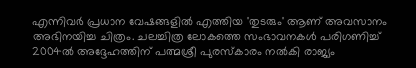എന്നിവര്‍ പ്രധാന വേഷങ്ങളില്‍ എത്തിയ 'തുടരും' ആണ് അവസാനം അഭിനയിച്ച ചിത്രം. ചലച്ചിത്ര ലോകത്തെ സംഭാവനകള്‍ പരിഗണിച്ച് 2004ല്‍ അദ്ദേഹത്തിന് പത്മശ്രീ പുരസ്‌കാരം നല്‍കി രാജ്യം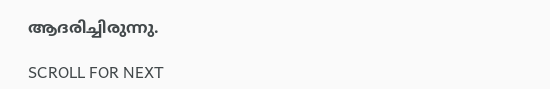ആദരിച്ചിരുന്നു.

SCROLL FOR NEXT